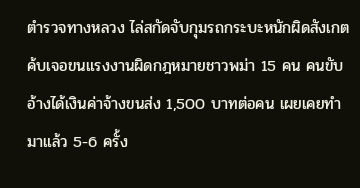ตำรวจทางหลวง ไล่สกัดจับกุมรถกระบะหนักผิดสังเกต ค้บเจอขนแรงงานผิดกฎหมายชาวพม่า 15 คน คนขับอ้างได้เงินค่าจ้างขนส่ง 1,500 บาทต่อคน เผยเคยทำมาแล้ว 5-6 ครั้ง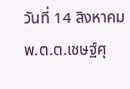วันที่ 14 สิงหาคม พ.ต.ต.เชษฐ์ศุ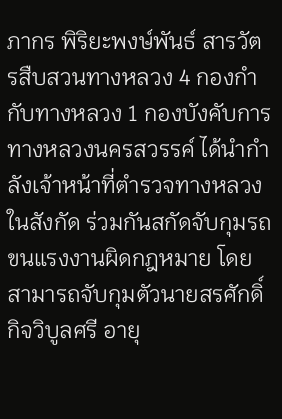ภากร พิริยะพงษ์พันธ์ สารวัตรสืบสวนทางหลวง 4 กองกำกับทางหลวง 1 กองบังคับการทางหลวงนครสวรรค์ ได้นำกำลังเจ้าหน้าที่ตำรวจทางหลวงในสังกัด ร่วมกันสกัดจับกุมรถขนแรงงานผิดกฎหมาย โดยสามารถจับกุมตัวนายสรศักดิ์ กิจวิบูลศรี อายุ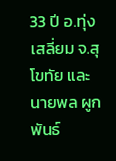33 ปี อ.ทุ่งเสลี่ยม จ.สุโขทัย และนายพล ผูกพันธ์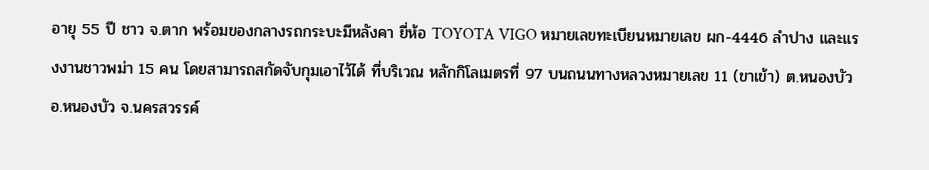อายุ 55 ปี ชาว จ.ตาก พร้อมของกลางรถกระบะมีหลังคา ยี่ห้อ TOYOTA VIGO หมายเลขทะเบียนหมายเลข ผก-4446 ลำปาง และแรงงานชาวพม่า 15 คน โดยสามารถสกัดจับกุมเอาไว้ได้ ที่บริเวณ หลักกิโลเมตรที่ 97 บนถนนทางหลวงหมายเลข 11 (ขาเข้า) ต.หนองบัว อ.หนองบัว จ.นครสวรรค์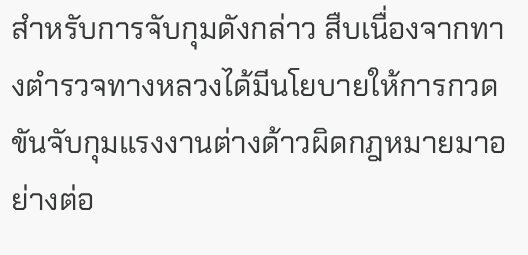สำหรับการจับกุมดังกล่าว สืบเนื่องจากทางตำรวจทางหลวงได้มีนโยบายให้การกวดขันจับกุมแรงงานต่างด้าวผิดกฎหมายมาอย่างต่อ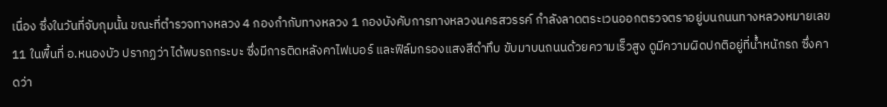เนื่อง ซึ่งในวันที่จับกุมนั้น ขณะที่ตำรวจทางหลวง 4 กองกำกับทางหลวง 1 กองบังคับการทางหลวงนครสวรรค์ กำลังลาดตระเวนออกตรวจตราอยู่บนถนนทางหลวงหมายเลข 11 ในพื้นที่ อ.หนองบัว ปรากฏว่า ได้พบรถกระบะ ซึ่งมีการติดหลังคาไฟเบอร์ และฟิล์มกรองแสงสีดำทึบ ขับมาบนถนนด้วยความเร็วสูง ดูมีความผิดปกติอยู่ที่น้ำหนักรถ ซึ่งคาดว่า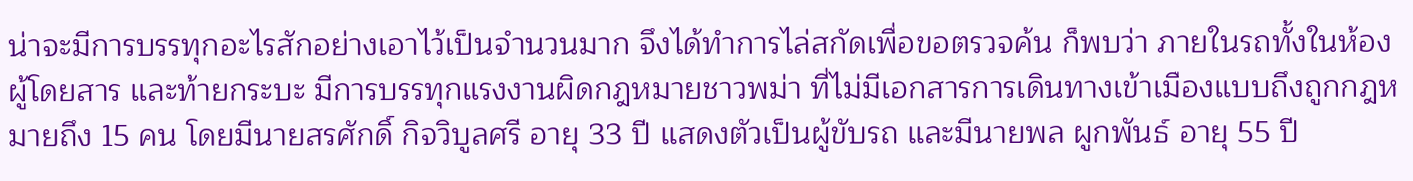น่าจะมีการบรรทุกอะไรสักอย่างเอาไว้เป็นจำนวนมาก จึงได้ทำการไล่สกัดเพื่อขอตรวจค้น ก็พบว่า ภายในรถทั้งในห้องผู้โดยสาร และท้ายกระบะ มีการบรรทุกแรงงานผิดกฎหมายชาวพม่า ที่ไม่มีเอกสารการเดินทางเข้าเมืองแบบถึงถูกกฎหมายถึง 15 คน โดยมีนายสรศักดิ์ กิจวิบูลศรี อายุ 33 ปี แสดงตัวเป็นผู้ขับรถ และมีนายพล ผูกพันธ์ อายุ 55 ปี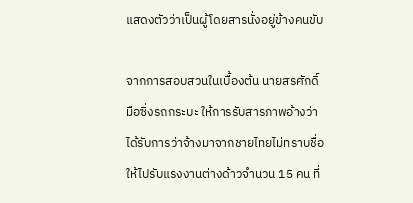แสดงตัวว่าเป็นผู้โดยสารนั่งอยู่ข้างคนขับ

จากการสอบสวนในเบื้องต้น นายสรศักดิ์ มือซิ่งรถกระบะ ให้การรับสารภาพอ้างว่า ได้รับการว่าจ้างมาจากชายไทยไม่ทราบชื่อ ให้ไปรับแรงงานต่างด้าวจำนวน 15 คน ที่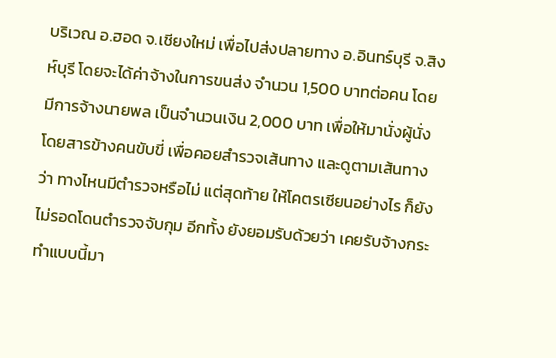บริเวณ อ.ฮอด จ.เชียงใหม่ เพื่อไปส่งปลายทาง อ.อินทร์บุรี จ.สิงห์บุรี โดยจะได้ค่าจ้างในการขนส่ง จำนวน 1,500 บาทต่อคน โดยมีการจ้างนายพล เป็นจำนวนเงิน 2,000 บาท เพื่อให้มานั่งผู้นั่งโดยสารข้างคนขับขี่ เพื่อคอยสำรวจเส้นทาง และดูตามเส้นทางว่า ทางไหนมีตำรวจหรือไม่ แต่สุดท้าย ให้โคตรเซียนอย่างไร ก็ยังไม่รอดโดนตำรวจจับกุม อีกทั้ง ยังยอมรับด้วยว่า เคยรับจ้างกระทำแบบนี้มา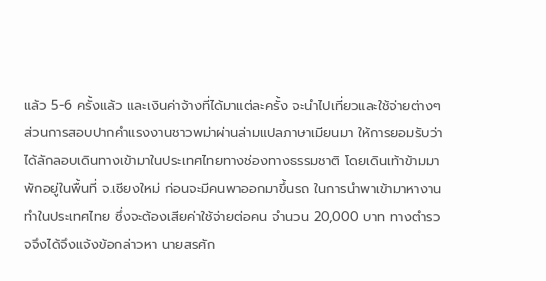แล้ว 5-6 ครั้งแล้ว และเงินค่าจ้างที่ได้มาแต่ละครั้ง จะนำไปเที่ยวและใช้จ่ายต่างๆ
ส่วนการสอบปากคำแรงงานชาวพม่าผ่านล่ามแปลภาษาเมียนมา ให้การยอมรับว่า ได้ลักลอบเดินทางเข้ามาในประเทศไทยทางช่องทางธรรมชาติ โดยเดินเท้าข้ามมาพักอยู่ในพื้นที่ จ.เชียงใหม่ ก่อนจะมีคนพาออกมาขึ้นรถ ในการนำพาเข้ามาหางานทำในประเทศไทย ซึ่งจะต้องเสียค่าใช้จ่ายต่อคน จำนวน 20,000 บาท ทางตำรวจจึงได้จึงแจ้งข้อกล่าวหา นายสรศัก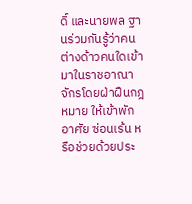ดิ์ และนายพล ฐานร่วมกันรู้ว่าคนต่างด้าวคนใดเข้ามาในราชอาณาจักรโดยฝ่าฝืนกฎหมาย ให้เข้าพักอาศัย ซ่อนเร้น หรือช่วยด้วยประ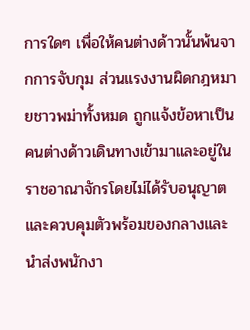การใดๆ เพื่อให้คนต่างด้าวนั้นพ้นจากการจับกุม ส่วนแรงงานผิดกฎหมายชาวพม่าทั้งหมด ถูกแจ้งข้อหาเป็นคนต่างด้าวเดินทางเข้ามาและอยู่ในราชอาณาจักรโดยไม่ได้รับอนุญาต และควบคุมตัวพร้อมของกลางและนำส่งพนักงา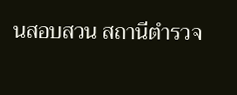นสอบสวน สถานีตำรวจ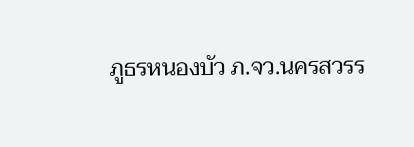ภูธรหนองบัว ภ.จว.นครสวรร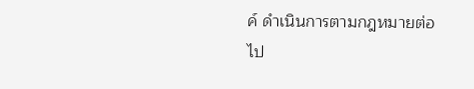ค์ ดำเนินการตามกฎหมายต่อไป